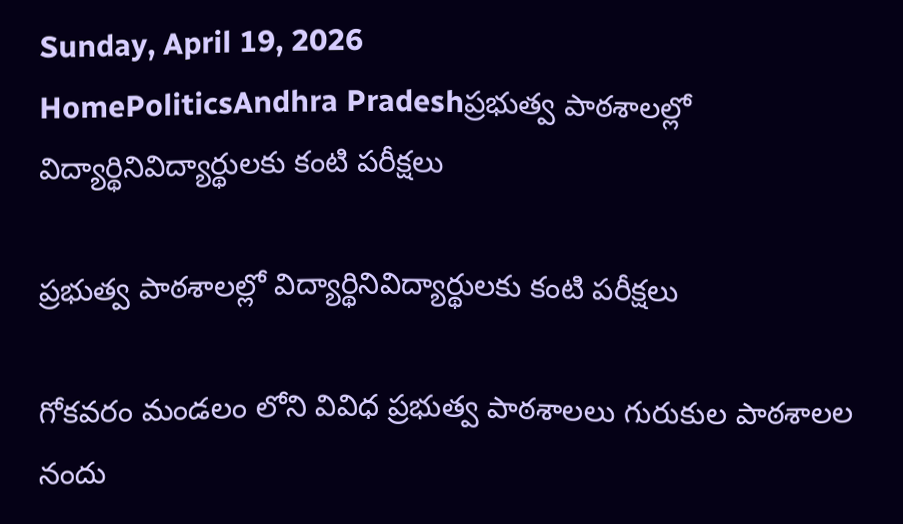Sunday, April 19, 2026
HomePoliticsAndhra Pradeshప్రభుత్వ పాఠశాలల్లో విద్యార్థినివిద్యార్థులకు కంటి పరీక్షలు

ప్రభుత్వ పాఠశాలల్లో విద్యార్థినివిద్యార్థులకు కంటి పరీక్షలు

గోకవరం మండలం లోని వివిధ ప్రభుత్వ పాఠశాలలు గురుకుల పాఠశాలల నందు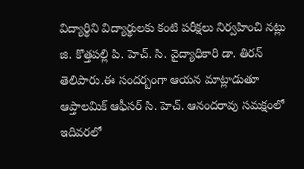విద్యార్థిని విద్యార్థులకు కంటి పరీక్షలు నిర్వహించి నట్లు జి. కొత్తపల్లి పి. హెచ్. సి. వైద్యాధికారి డా. తిరన్ తెలిపారు.ఈ సందర్బంగా ఆయన మాట్లాడుతూ ఆప్తాలమిక్ ఆఫీసర్ సి. హెచ్. ఆనందరావు సమక్షంలో ఇదివరలో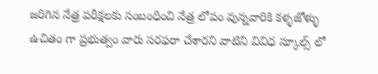జరిగిన నేత్ర పరీక్షలకు సంబంధించి నేత్ర లోపం వున్నవారికి కళ్ళజోళ్ళు ఉచితం గా ప్రభుత్వం వారు సరఫరా చేశారని వాటిని వివిధ స్కూల్స్ లో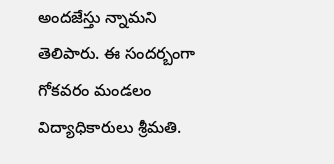అందజేస్తు న్నామని తెలిపారు. ఈ సందర్బంగా గోకవరం మండలం విద్యాధికారులు శ్రీమతి.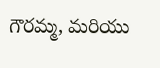గౌరమ్మ, మరియు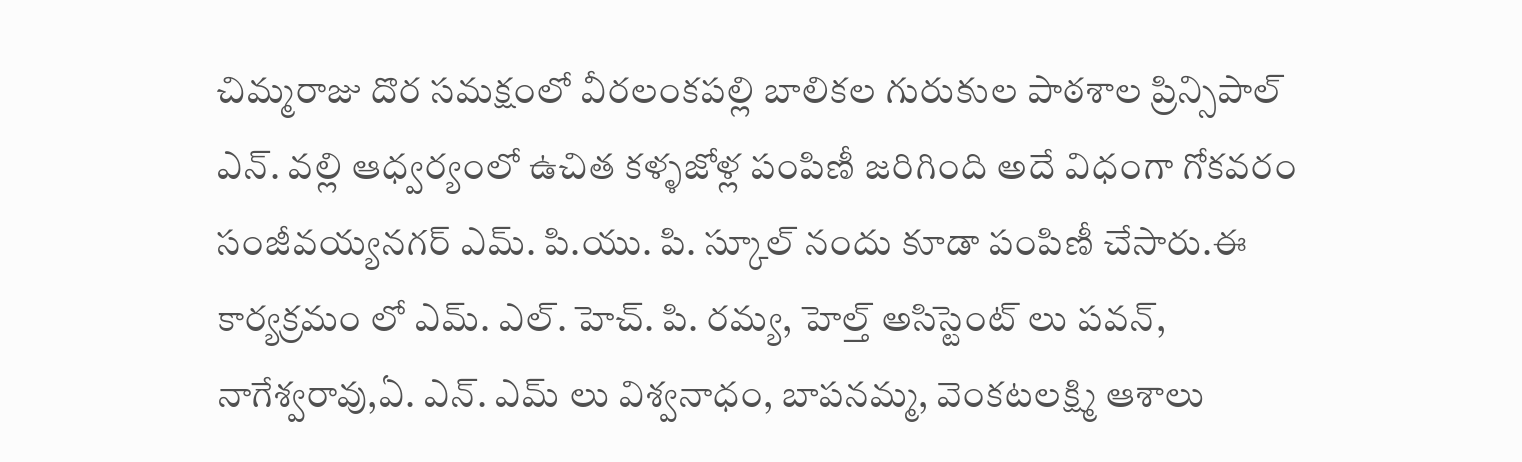చిమ్మరాజు దొర సమక్షంలో వీరలంకపల్లి బాలికల గురుకుల పాఠశాల ప్రిన్సిపాల్ ఎన్. వల్లి ఆధ్వర్యంలో ఉచిత కళ్ళజోళ్ల పంపిణీ జరిగింది అదే విధంగా గోకవరం సంజీవయ్యనగర్ ఎమ్. పి.యు. పి. స్కూల్ నందు కూడా పంపిణీ చేసారు.ఈ కార్యక్రమం లో ఎమ్. ఎల్. హెచ్. పి. రమ్య, హెల్త్ అసిస్టెంట్ లు పవన్, నాగేశ్వరావు,ఏ. ఎన్. ఎమ్ లు విశ్వనాధం, బాపనమ్మ, వెంకటలక్ష్మి ఆశాలు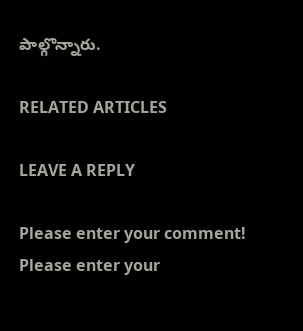పాల్గొన్నారు.

RELATED ARTICLES

LEAVE A REPLY

Please enter your comment!
Please enter your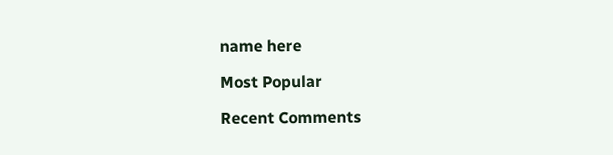name here

Most Popular

Recent Comments